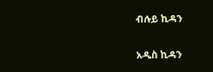ብሉይ ኪዳን

አዲስ ኪዳን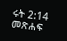ሩት 2:14 መጽሐፍ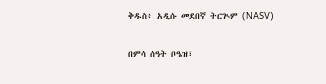ቅዱስ፥ አዲሱ መደበኛ ትርጒም (NASV)

በምሳ ሰዓት ቦዔዝ፣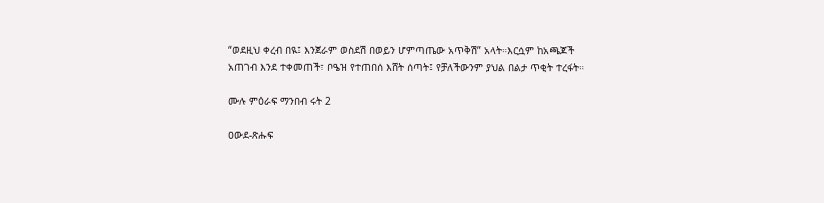“ወደዚህ ቀረብ በዪ፤ እንጀራም ወስደሽ በወይን ሆምጣጤው አጥቅሽ” አላት።እርሷም ከአጫጆች አጠገብ እንደ ተቀመጠች፣ ቦዔዝ የተጠበሰ እሸት ሰጣት፤ የቻለችውንም ያህል በልታ ጥቂት ተረፋት።

ሙሉ ምዕራፍ ማንበብ ሩት 2

ዐውደ-ጽሑፍ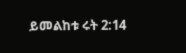ይመልከቱ ሩት 2:14